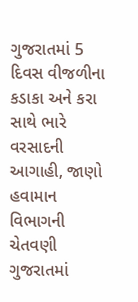ગુજરાતમાં 5 દિવસ વીજળીના કડાકા અને કરા સાથે ભારે વરસાદની આગાહી, જાણો હવામાન વિભાગની ચેતવણી
ગુજરાતમાં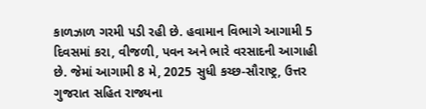કાળઝાળ ગરમી પડી રહી છે. હવામાન વિભાગે આગામી 5 દિવસમાં કરા, વીજળી, પવન અને ભારે વરસાદની આગાહી છે. જેમાં આગામી 8 મે, 2025 સુધી કચ્છ-સૌરાષ્ટ્ર, ઉત્તર ગુજરાત સહિત રાજ્યના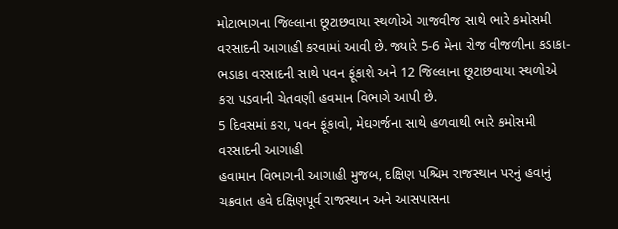મોટાભાગના જિલ્લાના છૂટાછવાયા સ્થળોએ ગાજવીજ સાથે ભારે કમોસમી વરસાદની આગાહી કરવામાં આવી છે. જ્યારે 5-6 મેના રોજ વીજળીના કડાકા-ભડાકા વરસાદની સાથે પવન ફૂંકાશે અને 12 જિલ્લાના છૂટાછવાયા સ્થળોએ કરા પડવાની ચેતવણી હવમાન વિભાગે આપી છે.
5 દિવસમાં કરા, પવન ફૂંકાવો, મેઘગર્જના સાથે હળવાથી ભારે કમોસમી વરસાદની આગાહી
હવામાન વિભાગની આગાહી મુજબ, દક્ષિણ પશ્ચિમ રાજસ્થાન પરનું હવાનું ચક્રવાત હવે દક્ષિણપૂર્વ રાજસ્થાન અને આસપાસના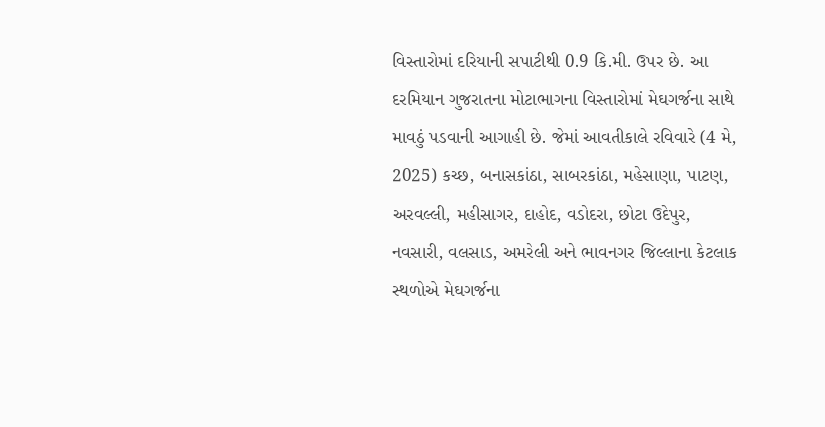વિસ્તારોમાં દરિયાની સપાટીથી 0.9 કિ.મી. ઉપર છે. આ દરમિયાન ગુજરાતના મોટાભાગના વિસ્તારોમાં મેઘગર્જના સાથે માવઠું પડવાની આગાહી છે. જેમાં આવતીકાલે રવિવારે (4 મે, 2025) કચ્છ, બનાસકાંઠા, સાબરકાંઠા, મહેસાણા, પાટણ, અરવલ્લી, મહીસાગર, દાહોદ, વડોદરા, છોટા ઉદેપુર, નવસારી, વલસાડ, અમરેલી અને ભાવનગર જિલ્લાના કેટલાક સ્થળોએ મેઘગર્જના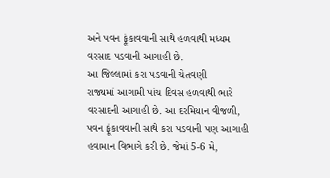અને પવન ફૂંકાવવાની સાથે હળવાથી મધ્યમ વરસાદ પડવાની આગાહી છે.
આ જિલ્લામાં કરા પડવાની ચેતવણી
રાજ્યમાં આગામી પાંચ દિવસ હળવાથી ભારે વરસાદની આગાહી છે. આ દરમિયાન વીજળી, પવન ફૂંકાવવાની સાથે કરા પડવાની પણ આગાહી હવામાન વિભાગે કરી છે. જેમાં 5-6 મે,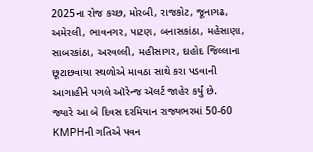2025ના રોજ કચ્છ, મોરબી, રાજકોટ, જૂનાગઢ, અમેરલી, ભાવનગર, પાટણ, બનાસકાંઠા, મહેસાણા, સાબરકાંઠા, અરવલ્લી, મહીસાગર, દાહોદ જિલ્લાના છૂટાછવાયા સ્થળોએ માવઠા સાથે કરા પડવાની આગાહીને પગલે ઑરેન્જ ઍલર્ટ જાહેર કર્યું છે.
જ્યારે આ બે દિવસ દરમિયાન રાજ્યભરમાં 50-60 KMPHની ગતિએ પવન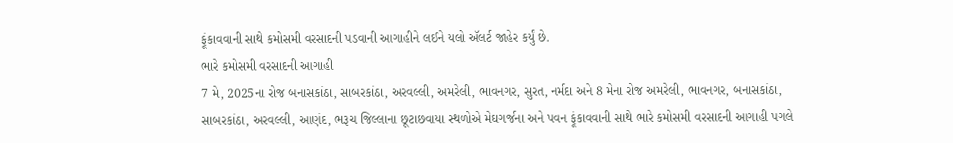ફૂંકાવવાની સાથે કમોસમી વરસાદની પડવાની આગાહીને લઈને યલો ઍલર્ટ જાહેર કર્યું છે.
ભારે કમોસમી વરસાદની આગાહી
7 મે, 2025ના રોજ બનાસકાંઠા, સાબરકાંઠા, અરવલ્લી, અમરેલી, ભાવનગર, સુરત, નર્મદા અને 8 મેના રોજ અમરેલી, ભાવનગર, બનાસકાંઠા, સાબરકાંઠા, અરવલ્લી, આણંદ, ભરૂચ જિલ્લાના છૂટાછવાયા સ્થળોએ મેઘગર્જના અને પવન ફૂંકાવવાની સાથે ભારે કમોસમી વરસાદની આગાહી પગલે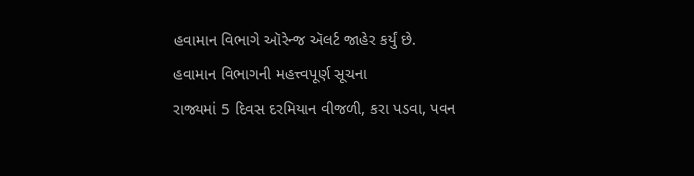હવામાન વિભાગે ઑરેન્જ ઍલર્ટ જાહેર કર્યું છે.
હવામાન વિભાગની મહત્ત્વપૂર્ણ સૂચના
રાજ્યમાં 5 દિવસ દરમિયાન વીજળી, કરા પડવા, પવન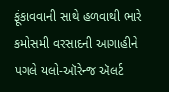ફૂંકાવવાની સાથે હળવાથી ભારે કમોસમી વરસાદની આગાહીને પગલે યલો-ઑરેન્જ ઍલર્ટ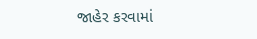જાહેર કરવામાં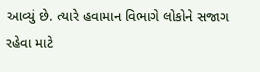આવ્યું છે. ત્યારે હવામાન વિભાગે લોકોને સજાગ રહેવા માટે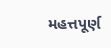મહત્તપૂર્ણ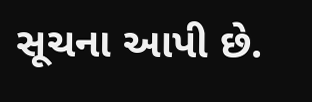સૂચના આપી છે.